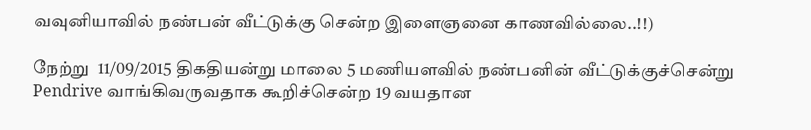வவுனியாவில் நண்பன் வீட்டுக்கு சென்ற இளைஞனை காணவில்லை..!!)

நேற்று  11/09/2015 திகதியன்று மாலை 5 மணியளவில் நண்பனின் வீட்டுக்குச்சென்று Pendrive வாங்கிவருவதாக கூறிச்சென்ற 19 வயதான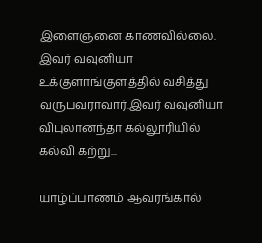இளைஞனை காணவில்லை. இவர் வவுனியா உக்குளாங்குளத்தில் வசித்து வருபவராவார்.இவர் வவுனியா விபுலானந்தா கல்லூரியில் கல்வி கற்று...

யாழ்ப்பாணம் ஆவரங்கால்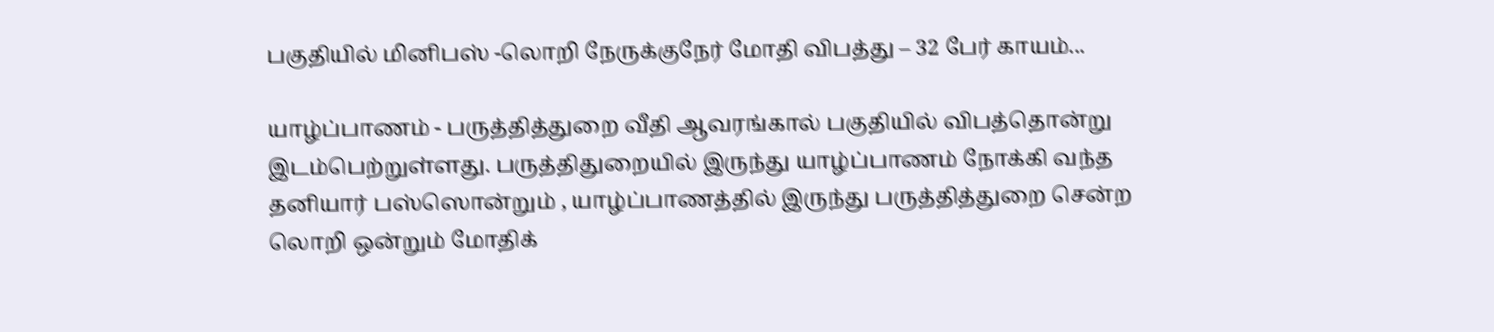பகுதியில் மினிபஸ் -லொறி நேருக்குநேர் மோதி விபத்து – 32 பேர் காயம்...

யாழ்ப்பாணம் - பருத்தித்துறை வீதி ஆவரங்கால் பகுதியில் விபத்தொன்று இடம்பெற்றுள்ளது. பருத்திதுறையில் இருந்து யாழ்ப்பாணம் நோக்கி வந்த தனியார் பஸ்ஸொன்றும் , யாழ்ப்பாணத்தில் இருந்து பருத்தித்துறை சென்ற லொறி ஒன்றும் மோதிக்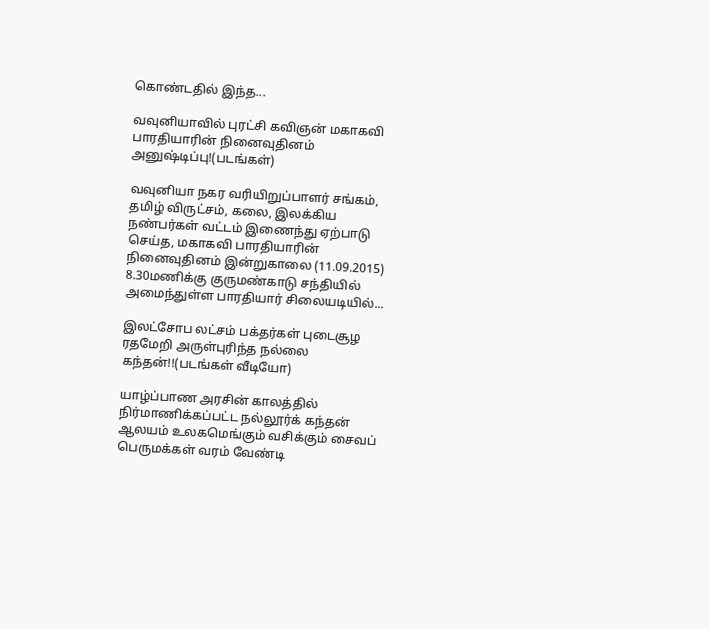கொண்டதில் இந்த...

வவுனியாவில் புரட்சி கவிஞன் மகாகவி பாரதியாரின் நினைவுதினம் அனுஷ்டிப்பு!(படங்கள்)

வவுனியா நகர வரியிறுப்பாளர் சங்கம், தமிழ் விருட்சம், கலை, இலக்கிய நண்பர்கள் வட்டம் இணைந்து ஏற்பாடு செய்த, மகாகவி பாரதியாரின் நினைவுதினம் இன்றுகாலை (11.09.2015) 8.30மணிக்கு குருமண்காடு சந்தியில் அமைந்துள்ள பாரதியார் சிலையடியில்...

இலட்சோப லட்சம் பக்தர்கள் புடைசூழ ரதமேறி அருள்புரிந்த நல்லை கந்தன்!!(படங்கள் வீடியோ)

யாழ்ப்பாண அரசின் காலத்தில் நிர்மாணிக்கப்பட்ட நல்லூர்க் கந்தன் ஆலயம் உலகமெங்கும் வசிக்கும் சைவப் பெருமக்கள் வரம் வேண்டி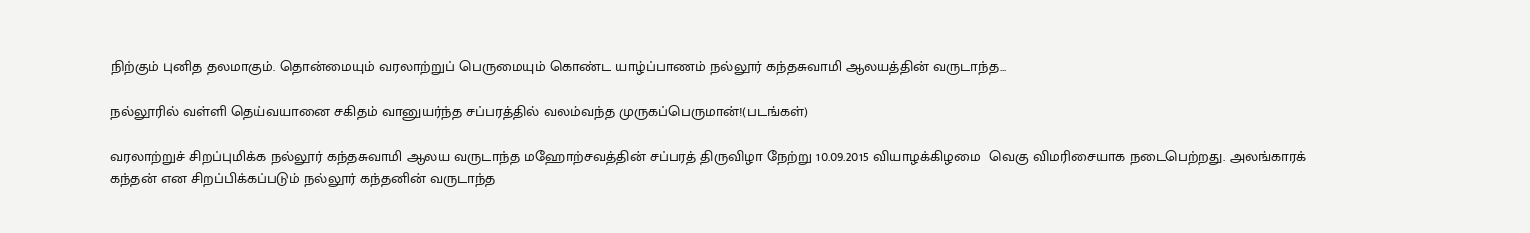நிற்கும் புனித தலமாகும். தொன்மையும் வரலாற்றுப் பெருமையும் கொண்ட யாழ்ப்பாணம் நல்லூர் கந்தசுவாமி ஆலயத்தின் வருடாந்த...

நல்லூரில் வள்ளி தெய்வயானை சகிதம் வானுயர்ந்த சப்பரத்தில் வலம்வந்த முருகப்பெருமான்!(படங்கள்)

வரலாற்றுச் சிறப்புமிக்க நல்லூர் கந்தசுவாமி ஆலய வருடாந்த மஹோற்சவத்தின் சப்பரத் திருவிழா நேற்று 10.09.2015 வியாழக்கிழமை  வெகு விமரிசையாக நடைபெற்றது. அலங்காரக் கந்தன் என சிறப்பிக்கப்படும் நல்லூர் கந்தனின் வருடாந்த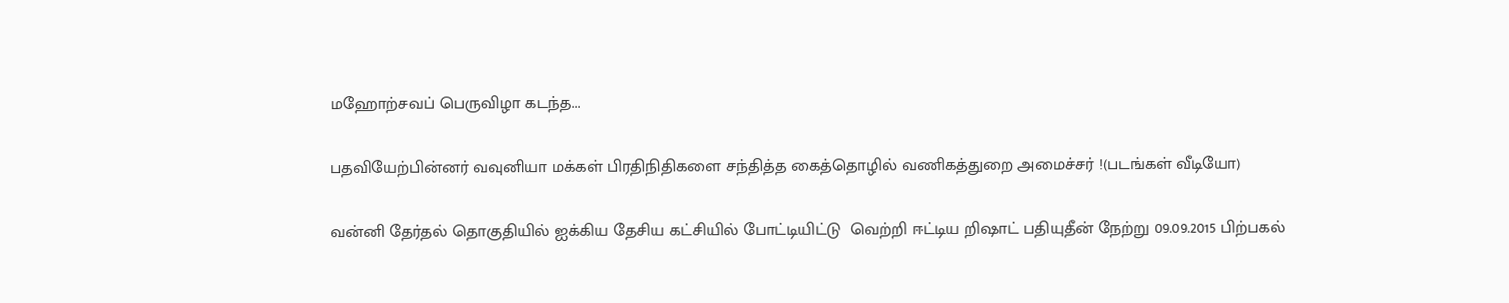மஹோற்சவப் பெருவிழா கடந்த...

பதவியேற்பின்னர் வவுனியா மக்கள் பிரதிநிதிகளை சந்தித்த கைத்தொழில் வணிகத்துறை அமைச்சர் !(படங்கள் வீடியோ)

வன்னி தேர்தல் தொகுதியில் ஐக்கிய தேசிய கட்சியில் போட்டியிட்டு  வெற்றி ஈட்டிய றிஷாட் பதியுதீன் நேற்று 09.09.2015 பிற்பகல்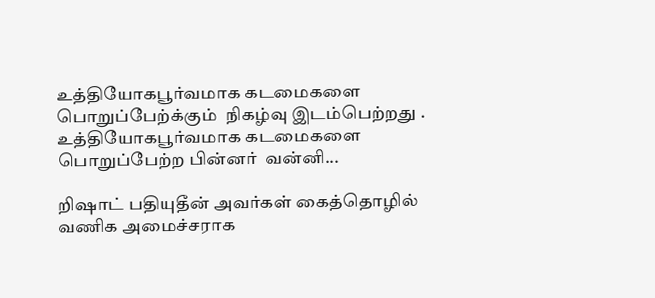உத்தியோகபூர்வமாக கடமைகளை பொறுப்பேற்க்கும்  நிகழ்வு இடம்பெற்றது . உத்தியோகபூர்வமாக கடமைகளை பொறுப்பேற்ற பின்னர்  வன்னி...

றிஷாட் பதியுதீன் அவர்கள் கைத்தொழில் வணிக அமைச்சராக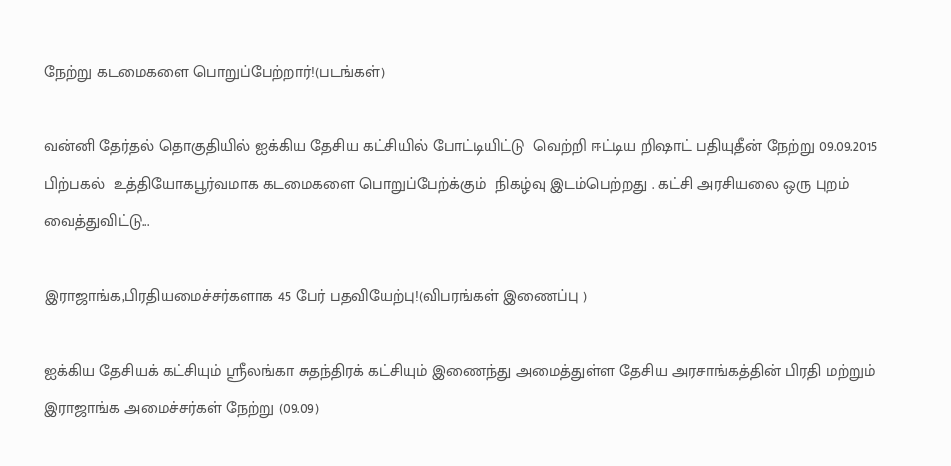நேற்று கடமைகளை பொறுப்பேற்றார்!(படங்கள்)

வன்னி தேர்தல் தொகுதியில் ஐக்கிய தேசிய கட்சியில் போட்டியிட்டு  வெற்றி ஈட்டிய றிஷாட் பதியுதீன் நேற்று 09.09.2015 பிற்பகல்  உத்தியோகபூர்வமாக கடமைகளை பொறுப்பேற்க்கும்  நிகழ்வு இடம்பெற்றது . கட்சி அரசியலை ஒரு புறம் வைத்துவிட்டு...

இராஜாங்க,பிரதியமைச்சர்களாக 45 பேர் பதவியேற்பு!(விபரங்கள் இணைப்பு )

ஐக்கிய தேசியக் கட்சியும் ஸ்ரீலங்கா சுதந்திரக் கட்சியும் இணைந்து அமைத்துள்ள தேசிய அரசாங்கத்தின் பிரதி மற்றும் இராஜாங்க அமைச்சர்கள் நேற்று (09.09)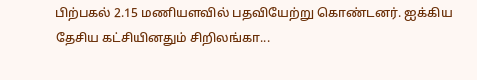பிற்பகல் 2.15 மணியளவில் பதவியேற்று கொண்டனர். ஐக்கிய தேசிய கட்சியினதும் சிறிலங்கா...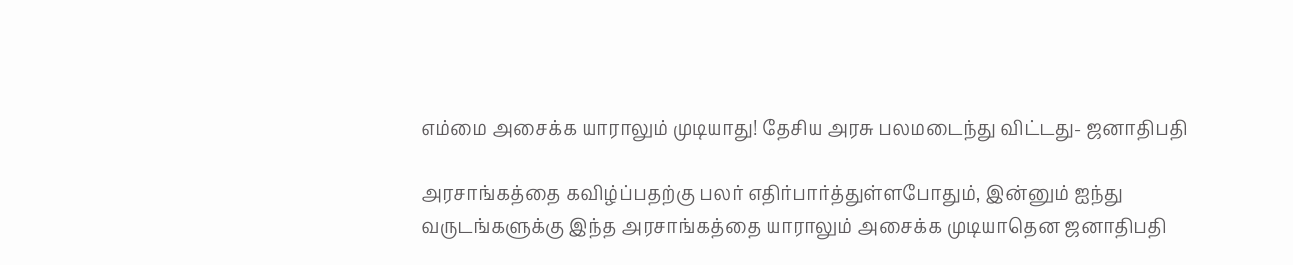எம்மை அசைக்க யாராலும் முடியாது! தேசிய அரசு பலமடைந்து விட்டது- ஜனாதிபதி

அரசாங்கத்தை கவிழ்ப்பதற்கு பலர் எதிர்பார்த்துள்ளபோதும், இன்னும் ஐந்து வருடங்களுக்கு இந்த அரசாங்கத்தை யாராலும் அசைக்க முடியாதென ஜனாதிபதி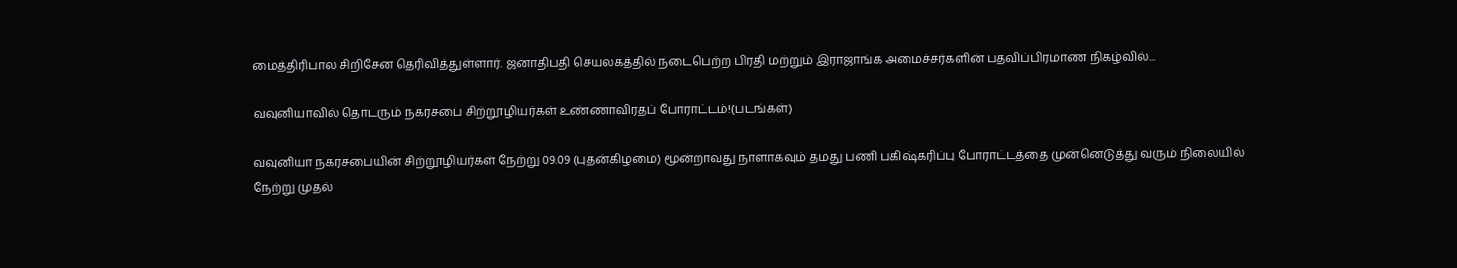மைத்திரிபால சிறிசேன தெரிவித்துள்ளார். ஜனாதிபதி செயலகத்தில் நடைபெற்ற பிரதி மற்றும் இராஜாங்க அமைச்சர்களின் பதவிப்பிரமாண நிகழ்வில்...

வவுனியாவில் தொடரும் நகரசபை சிற்றூழியர்கள் உண்ணாவிரதப் போராட்டம்!(படங்கள்)

வவுனியா நகரசபையின் சிற்றூழியர்கள் நேற்று 09.09 (புதன்கிழமை) மூன்றாவது நாளாகவும் தமது பணி பகிஷ்கரிப்பு போராட்டத்தை முன்னெடுத்து வரும் நிலையில் நேற்று முதல்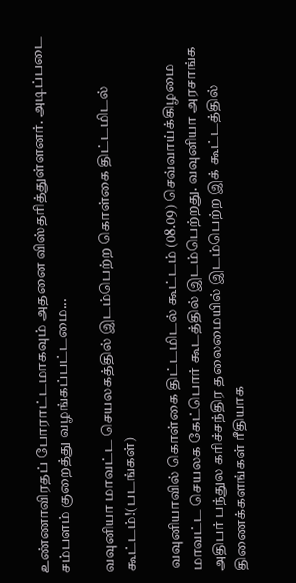உண்ணாவிரதப் போராட்டமாகவும் அதனை விஸ்தரித்துள்ளனர். அடிப்படை சம்பளம் குறைத்து வழங்கப்பட்டமை...

வவுனியா மாவட்ட செயலகத்தில் இடம்பெற்ற கொள்கை திட்டமிடல் கூட்டம்!(படங்கள்)

 வவுனியாவில் கொள்கை திட்டமிடல் கூட்டம் (08.09) செவ்வாய்க்கிழமை மாவட்ட செயலக கேட்பொர் கூடத்தில் இடம்பெற்றது. வவுனியா அரசாங்க அதிபர் பந்துல கரிச்சந்திர தலைமையில் இடம்பெற்ற இக் கூட்டத்தில் திணைக்களங்கள் ரீதியாக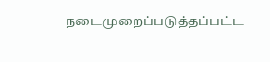நடைமுறைப்படுத்தப்பட்ட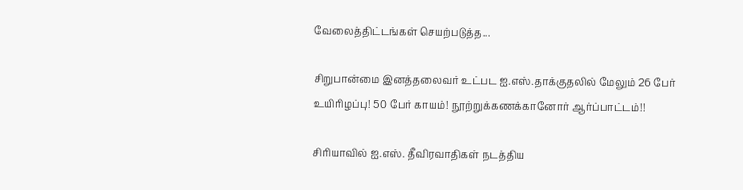வேலைத்திட்டங்கள் செயற்படுத்த...

சிறுபான்மை இனத்தலைவர் உட்பட ஐ.எஸ்.தாக்குதலில் மேலும் 26 பேர் உயிரிழப்பு! 50 பேர் காயம்! நூற்றுக்கணக்கானோர் ஆர்ப்பாட்டம்!!

சிரியாவில் ஐ.எஸ். தீவிரவாதிகள் நடத்திய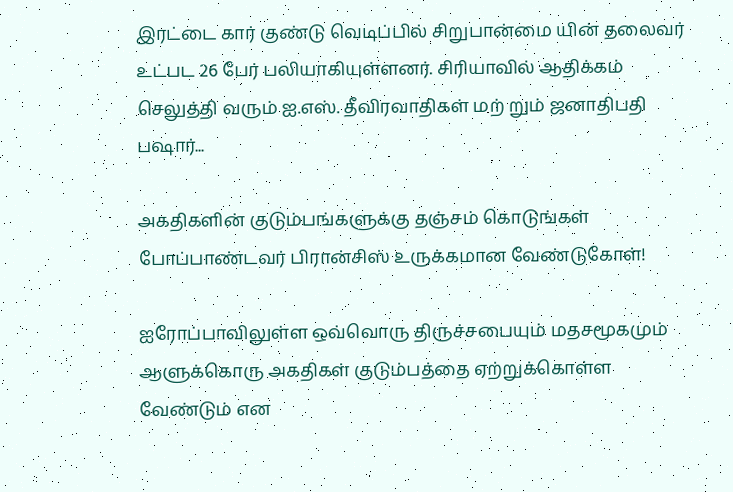இரட்டை கார் குண்டு வெடிப்பில் சிறுபான்மை யின் தலைவர் உட்பட 26 பேர் பலியாகியுள்ளனர். சிரியாவில் ஆதிக்கம் செலுத்தி வரும் ஐ.எஸ். தீவிரவாதிகள் மற் றும் ஜனாதிபதி பஷார்...

அகதிகளின் குடும்பங்களுக்கு தஞ்சம் கொடுங்கள் போப்பாண்டவர் பிரான்சிஸ் உருக்கமான வேண்டுகோள்!

ஐரோப்பாவிலுள்ள ஒவ்வொரு திருச்சபையும் மதசமூகமும் ஆளுக்கொரு அகதிகள் குடும்பத்தை ஏற்றுக்கொள்ள வேண்டும் என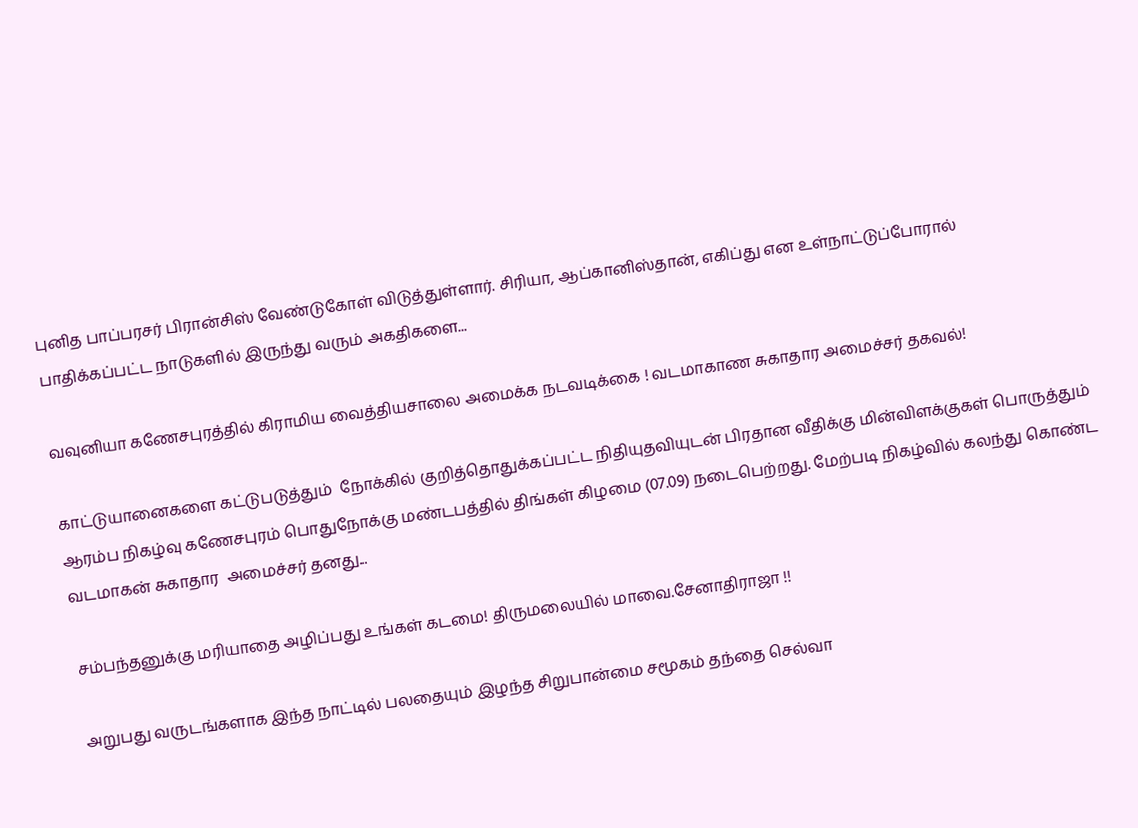புனித பாப்பரசர் பிரான்சிஸ் வேண்டுகோள் விடுத்துள்ளார். சிரியா, ஆப்கானிஸ்தான், எகிப்து என உள்நாட்டுப்போரால் பாதிக்கப்பட்ட நாடுகளில் இருந்து வரும் அகதிகளை...

வவுனியா கணேசபுரத்தில் கிராமிய வைத்தியசாலை அமைக்க நடவடிக்கை ! வடமாகாண சுகாதார அமைச்சர் தகவல்!

காட்டுயானைகளை கட்டுபடுத்தும்  நோக்கில் குறித்தொதுக்கப்பட்ட நிதியுதவியுடன் பிரதான வீதிக்கு மின்விளக்குகள் பொருத்தும் ஆரம்ப நிகழ்வு கணேசபுரம் பொதுநோக்கு மண்டபத்தில் திங்கள் கிழமை (07.09) நடைபெற்றது. மேற்படி நிகழ்வில் கலந்து கொண்ட வடமாகன் சுகாதார  அமைச்சர் தனது...

சம்பந்தனுக்கு மரியாதை அழிப்பது உங்கள் கடமை! திருமலையில் மாவை.சேனாதிராஜா !!

அறுபது வருடங்களாக இந்த நாட்டில் பலதையும் இழந்த சிறுபான்மை சமூகம் தந்தை செல்வா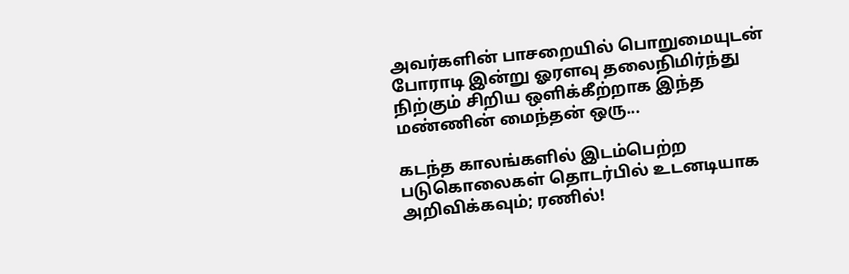அவர்களின் பாசறையில் பொறுமையுடன் போராடி இன்று ஓரளவு தலைநிமிர்ந்து நிற்கும் சிறிய ஒளிக்கீற்றாக இந்த மண்ணின் மைந்தன் ஒரு...

கடந்த காலங்களில் இடம்பெற்ற படுகொலைகள் தொடர்பில் உடனடியாக அறிவிக்கவும்; ரணில்!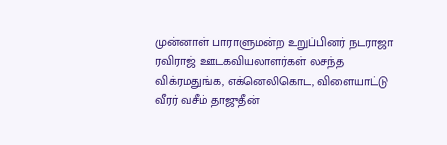முன்னாள் பாராளுமன்ற உறுப்பினர் நடராஜா ரவிராஜ் ஊடகவியலாளர்கள் லசந்த விக்ரமதுங்க, எக்னெலிகொட, விளையாட்டு வீரர் வசீம் தாஜுதீன்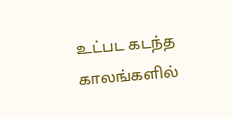உட்பட கடந்த காலங்களில்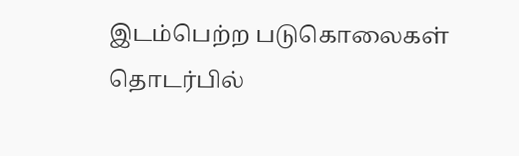இடம்பெற்ற படுகொலைகள் தொடர்பில்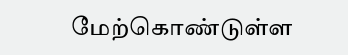மேற்கொண்டுள்ள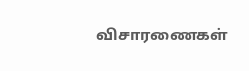விசாரணைகள்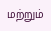மற்றும்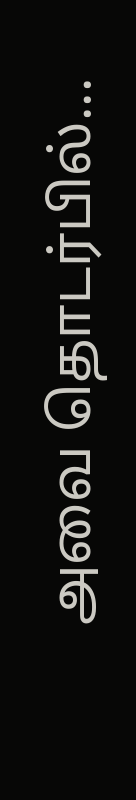அவை தொடர்பில்...